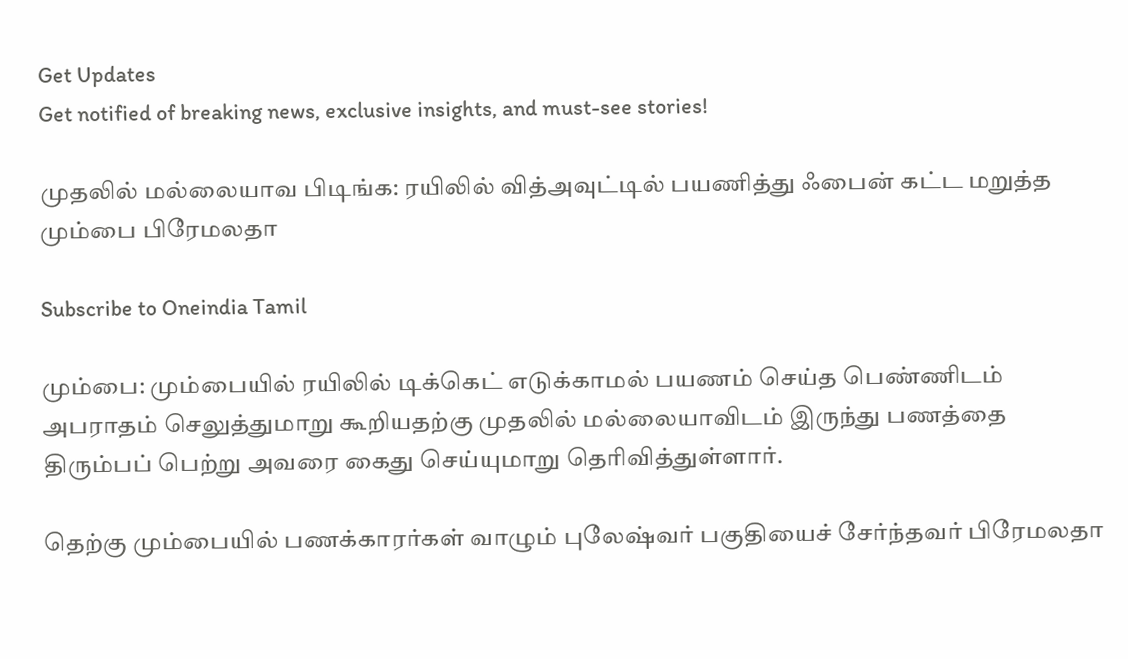Get Updates
Get notified of breaking news, exclusive insights, and must-see stories!

முதலில் மல்லையாவ பிடிங்க: ரயிலில் வித்அவுட்டில் பயணித்து ஃபைன் கட்ட மறுத்த மும்பை பிரேமலதா

Subscribe to Oneindia Tamil

மும்பை: மும்பையில் ரயிலில் டிக்கெட் எடுக்காமல் பயணம் செய்த பெண்ணிடம் அபராதம் செலுத்துமாறு கூறியதற்கு முதலில் மல்லையாவிடம் இருந்து பணத்தை திரும்பப் பெற்று அவரை கைது செய்யுமாறு தெரிவித்துள்ளார்.

தெற்கு மும்பையில் பணக்காரர்கள் வாழும் புலேஷ்வர் பகுதியைச் சேர்ந்தவர் பிரேமலதா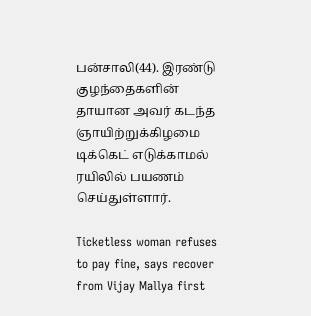பன்சாலி(44). இரண்டு குழந்தைகளின் தாயான அவர் கடந்த ஞாயிற்றுக்கிழமை டிக்கெட் எடுக்காமல் ரயிலில் பயணம் செய்துள்ளார்.

Ticketless woman refuses to pay fine, says recover from Vijay Mallya first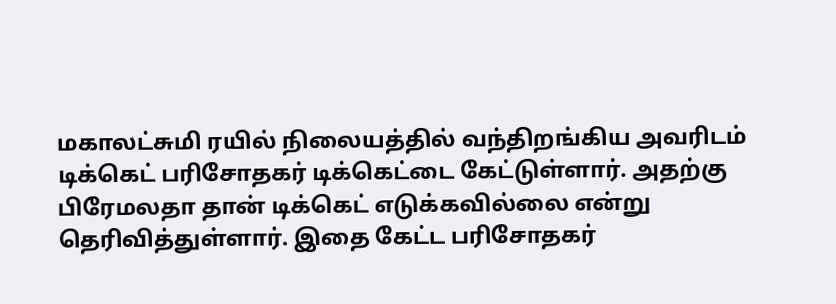மகாலட்சுமி ரயில் நிலையத்தில் வந்திறங்கிய அவரிடம் டிக்கெட் பரிசோதகர் டிக்கெட்டை கேட்டுள்ளார். அதற்கு பிரேமலதா தான் டிக்கெட் எடுக்கவில்லை என்று தெரிவித்துள்ளார். இதை கேட்ட பரிசோதகர்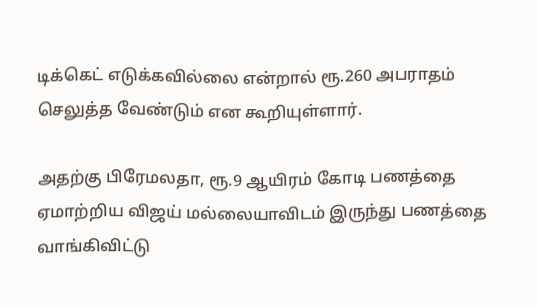டிக்கெட் எடுக்கவில்லை என்றால் ரூ.260 அபராதம் செலுத்த வேண்டும் என கூறியுள்ளார்.

அதற்கு பிரேமலதா, ரூ.9 ஆயிரம் கோடி பணத்தை ஏமாற்றிய விஜய் மல்லையாவிடம் இருந்து பணத்தை வாங்கிவிட்டு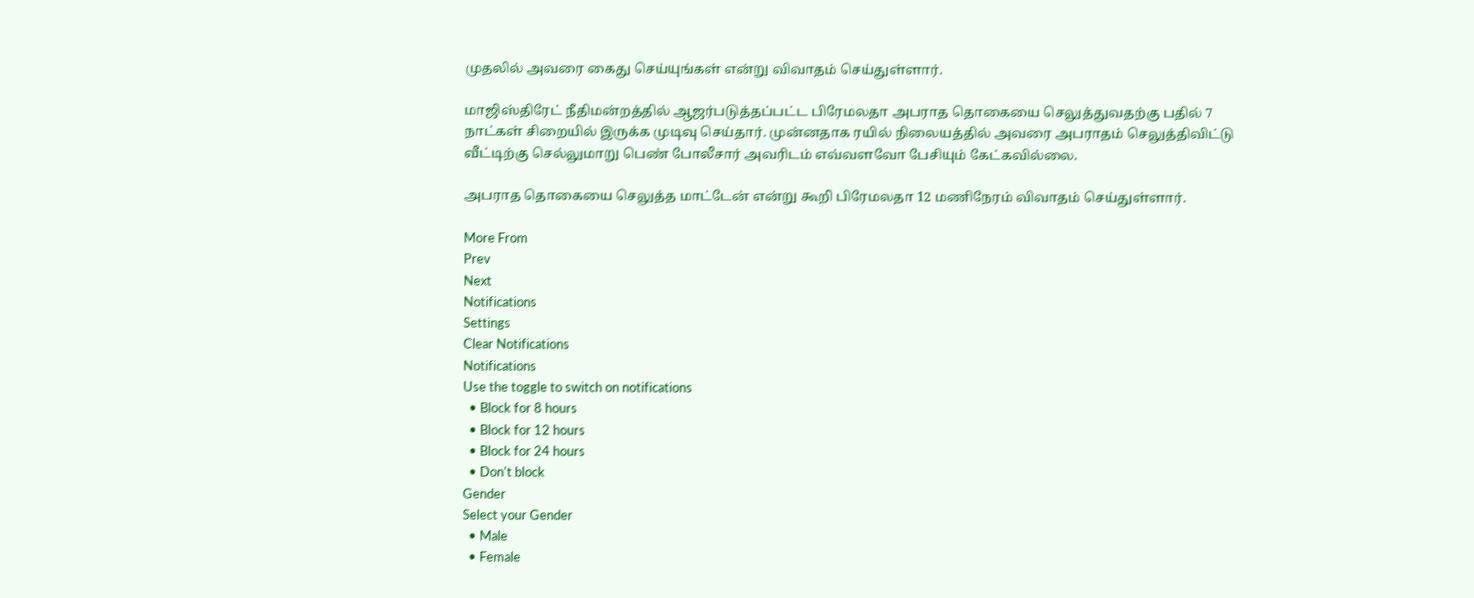முதலில் அவரை கைது செய்யுங்கள் என்று விவாதம் செய்துள்ளார்.

மாஜிஸ்திரேட் நீதிமன்றத்தில் ஆஜர்படுத்தப்பட்ட பிரேமலதா அபராத தொகையை செலுத்துவதற்கு பதில் 7 நாட்கள் சிறையில் இருக்க முடிவு செய்தார். முன்னதாக ரயில் நிலையத்தில் அவரை அபராதம் செலுத்திவிட்டு வீட்டிற்கு செல்லுமாறு பெண் போலீசார் அவரிடம் எவ்வளவோ பேசியும் கேட்கவில்லை.

அபராத தொகையை செலுத்த மாட்டேன் என்று கூறி பிரேமலதா 12 மணிநேரம் விவாதம் செய்துள்ளார்.

More From
Prev
Next
Notifications
Settings
Clear Notifications
Notifications
Use the toggle to switch on notifications
  • Block for 8 hours
  • Block for 12 hours
  • Block for 24 hours
  • Don't block
Gender
Select your Gender
  • Male
  • Female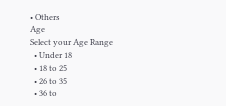• Others
Age
Select your Age Range
  • Under 18
  • 18 to 25
  • 26 to 35
  • 36 to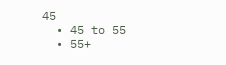45
  • 45 to 55
  • 55+